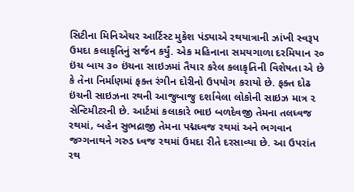સિટીના મિનિએચર આર્ટિસ્ટ મુકેશ પંડ્યાએ રથયાત્રાની ઝાંખી સ્વરૂપ ઉમદા કલાકૃતિનું સર્જન કર્યું. એક મહિનાના સમયગાળા દરમિયાન ૨૦ ઇંચ બાય ૩૦ ઇંચના સાઇઝમાં તૈયાર કરેલ કલાકૃતિની વિશેષતા એ છે કે તેના નિર્માણમાં ફક્ત રંગીન દોરીનો ઉપયોગ કરાયો છે. ફક્ત દોઢ ઇંચની સાઇઝના રથની આજુબાજુ દર્શાવેલા લોકોની સાઇઝ માત્ર ૨ સેન્ટિમીટરની છે. આર્ટમાં કલાકારે ભાઇ બળદેવજી તેમના તલધ્વજ રથમાં, બહેન સુભદ્રાજી તેમના પદ્મધ્વજ રથમાં અને ભગવાન જગ્ગનાથને ગરુડ ધ્વજ રથમાં ઉમદા રીતે દરસાવ્યા છે. આ ઉપરાંત રથ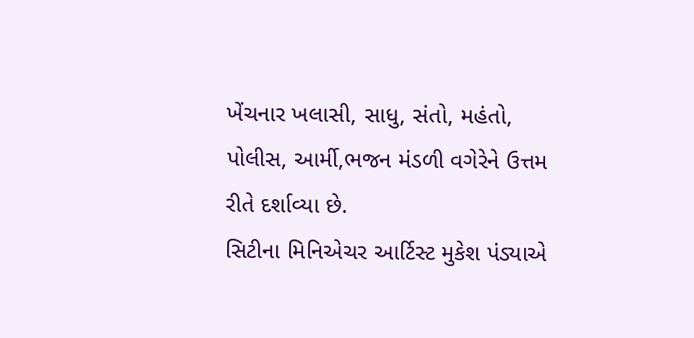ખેંચનાર ખલાસી, સાધુ, સંતો, મહંતો, પોલીસ, આર્મી,ભજન મંડળી વગેરેને ઉત્તમ રીતે દર્શાવ્યા છે.
સિટીના મિનિએચર આર્ટિસ્ટ મુકેશ પંડ્યાએ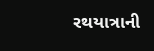રથયાત્રાની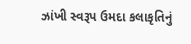ઝાંખી સ્વરૂપ ઉમદા કલાકૃતિનું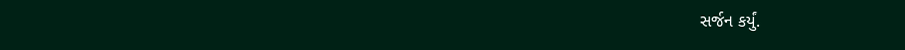સર્જન કર્યું.